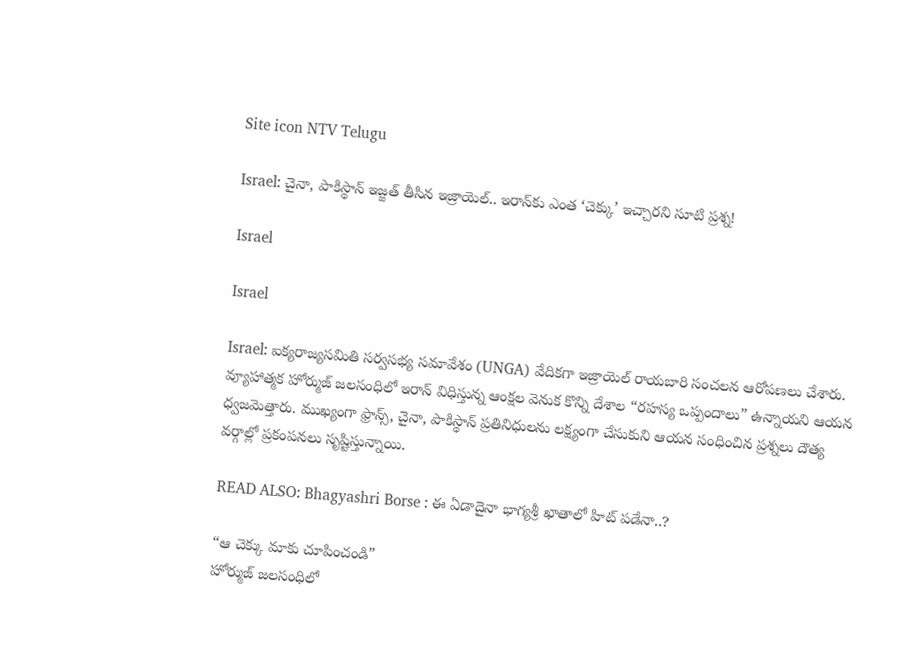Site icon NTV Telugu

Israel: చైనా, పాకిస్థాన్ ఇజ్జత్ తీసిన ఇజ్రాయెల్.. ఇరాన్‌కు ఎంత ‘చెక్కు’ ఇచ్చారని సూటి ప్రశ్న!

Israel

Israel

Israel: ఐక్యరాజ్యసమితి సర్వసభ్య సమావేశం (UNGA) వేదికగా ఇజ్రాయెల్ రాయబారి సంచలన ఆరోపణలు చేశారు. వ్యూహాత్మక హోర్ముజ్ జలసంధిలో ఇరాన్ విధిస్తున్న ఆంక్షల వెనుక కొన్ని దేశాల “రహస్య ఒప్పందాలు” ఉన్నాయని ఆయన ధ్వజమెత్తారు. ముఖ్యంగా ఫ్రాన్స్, చైనా, పాకిస్థాన్ ప్రతినిధులను లక్ష్యంగా చేసుకుని ఆయన సంధించిన ప్రశ్నలు దౌత్య వర్గాల్లో ప్రకంపనలు సృష్టిస్తున్నాయి.

READ ALSO: Bhagyashri Borse : ఈ ఏడాదైనా భాగ్యశ్రీ ఖాతాలో హిట్ పడేనా..?

“ఆ చెక్కు మాకు చూపించండి”
హోర్ముజ్ జలసంధిలో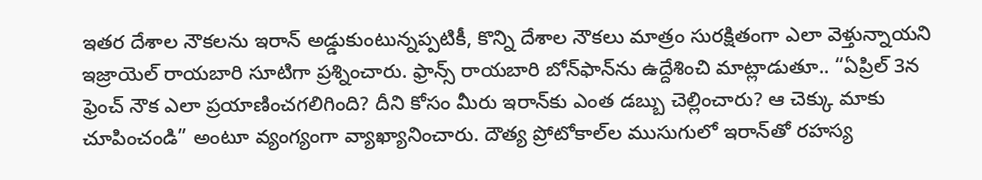ఇతర దేశాల నౌకలను ఇరాన్ అడ్డుకుంటున్నప్పటికీ, కొన్ని దేశాల నౌకలు మాత్రం సురక్షితంగా ఎలా వెళ్తున్నాయని ఇజ్రాయెల్ రాయబారి సూటిగా ప్రశ్నించారు. ఫ్రాన్స్ రాయబారి బోన్‌ఫాన్‌ను ఉద్దేశించి మాట్లాడుతూ.. “ఏప్రిల్ 3న ఫ్రెంచ్ నౌక ఎలా ప్రయాణించగలిగింది? దీని కోసం మీరు ఇరాన్‌కు ఎంత డబ్బు చెల్లించారు? ఆ చెక్కు మాకు చూపించండి” అంటూ వ్యంగ్యంగా వ్యాఖ్యానించారు. దౌత్య ప్రోటోకాల్‌ల ముసుగులో ఇరాన్‌తో రహస్య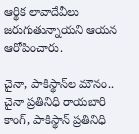ఆర్థిక లావాదేవీలు జరుగుతున్నాయని ఆయన ఆరోపించారు.

చైనా, పాకిస్థాన్‌ల మౌనం..
చైనా ప్రతినిధి రాయబారి కాంగ్, పాకిస్థాన్ ప్రతినిధి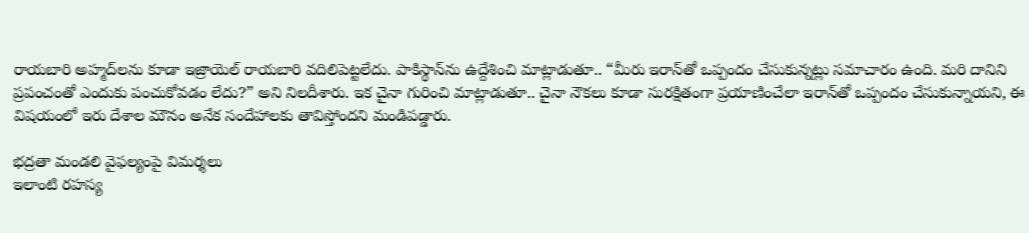రాయబారి అహ్మద్‌లను కూడా ఇజ్రాయెల్ రాయబారి వదిలిపెట్టలేదు. పాకిస్థాన్‌ను ఉద్దేశించి మాట్లాడుతూ.. “మీరు ఇరాన్‌తో ఒప్పందం చేసుకున్నట్లు సమాచారం ఉంది. మరి దానిని ప్రపంచంతో ఎందుకు పంచుకోవడం లేదు?” అని నిలదీశారు. ఇక చైనా గురించి మాట్లాడుతూ.. చైనా నౌకలు కూడా సురక్షితంగా ప్రయాణించేలా ఇరాన్‌తో ఒప్పందం చేసుకున్నాయని, ఈ విషయంలో ఇరు దేశాల మౌనం అనేక సందేహాలకు తావిస్తోందని మండిపడ్డారు.

భద్రతా మండలి వైఫల్యంపై విమర్శలు
ఇలాంటి రహస్య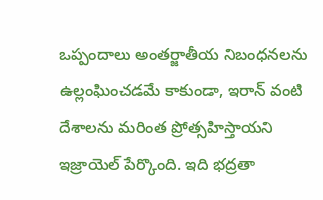ఒప్పందాలు అంతర్జాతీయ నిబంధనలను ఉల్లంఘించడమే కాకుండా, ఇరాన్ వంటి దేశాలను మరింత ప్రోత్సహిస్తాయని ఇజ్రాయెల్ పేర్కొంది. ఇది భద్రతా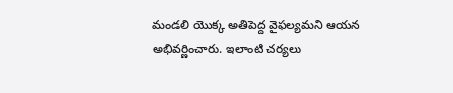మండలి యొక్క అతిపెద్ద వైఫల్యమని ఆయన అభివర్ణించారు. ఇలాంటి చర్యలు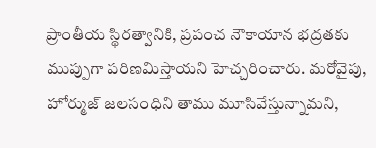ప్రాంతీయ స్థిరత్వానికి, ప్రపంచ నౌకాయాన భద్రతకు ముప్పుగా పరిణమిస్తాయని హెచ్చరించారు. మరోవైపు, హోర్ముజ్ జలసంధిని తాము మూసివేస్తున్నామని,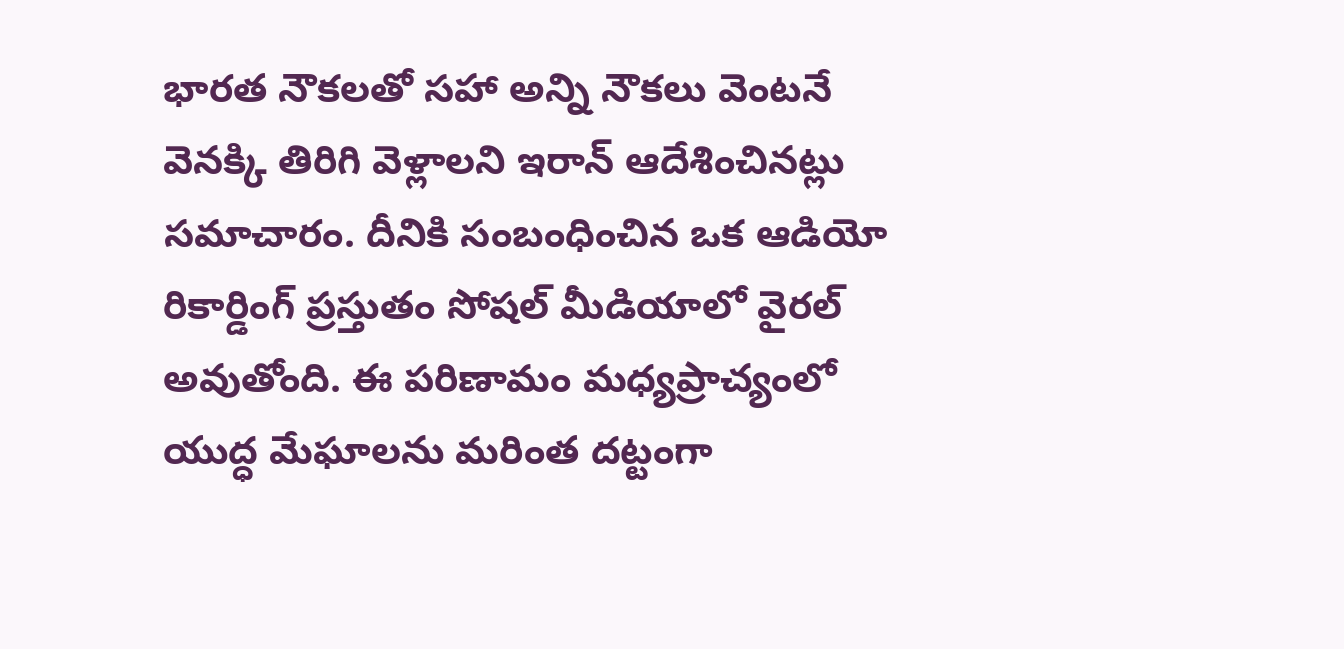భారత నౌకలతో సహా అన్ని నౌకలు వెంటనే వెనక్కి తిరిగి వెళ్లాలని ఇరాన్ ఆదేశించినట్లు సమాచారం. దీనికి సంబంధించిన ఒక ఆడియో రికార్డింగ్ ప్రస్తుతం సోషల్ మీడియాలో వైరల్ అవుతోంది. ఈ పరిణామం మధ్యప్రాచ్యంలో యుద్ధ మేఘాలను మరింత దట్టంగా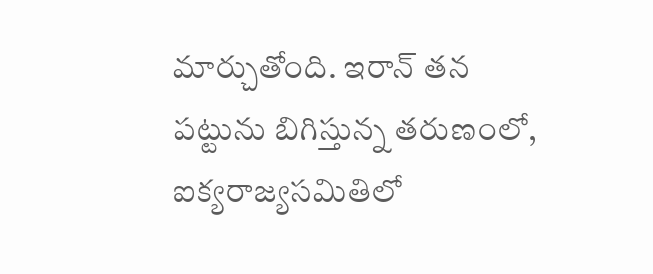మార్చుతోంది. ఇరాన్ తన పట్టును బిగిస్తున్న తరుణంలో, ఐక్యరాజ్యసమితిలో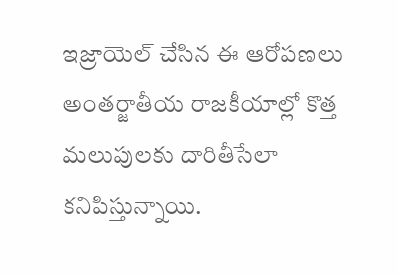ఇజ్రాయెల్ చేసిన ఈ ఆరోపణలు అంతర్జాతీయ రాజకీయాల్లో కొత్త మలుపులకు దారితీసేలా కనిపిస్తున్నాయి.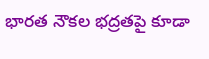భారత నౌకల భద్రతపై కూడా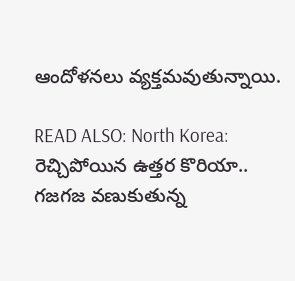ఆందోళనలు వ్యక్తమవుతున్నాయి.

READ ALSO: North Korea: రెచ్చిపోయిన ఉత్తర కొరియా.. గజగజ వణుకుతున్న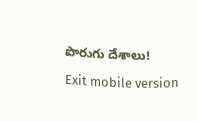పొరుగు దేశాలు!

Exit mobile version